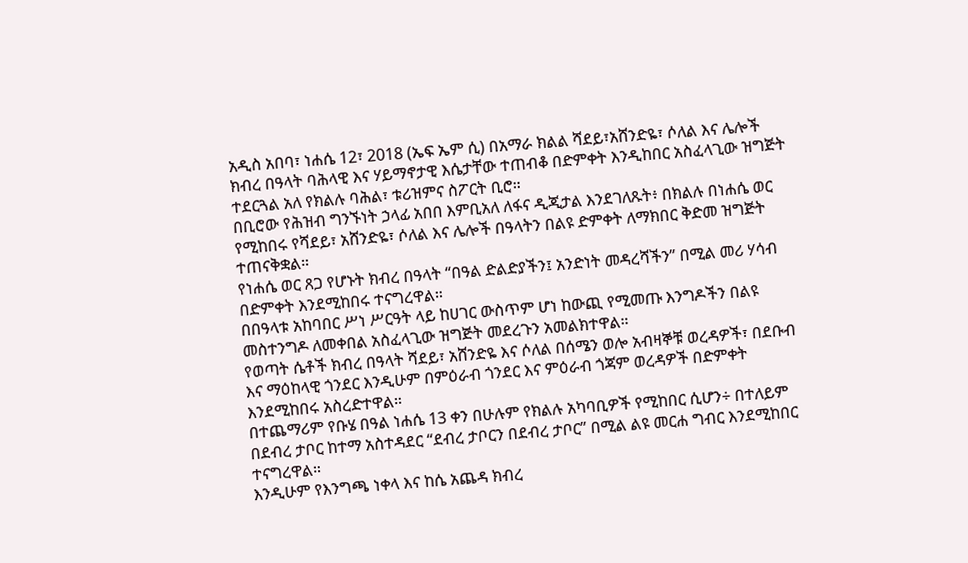አዲስ አበባ፣ ነሐሴ 12፣ 2018 (ኤፍ ኤም ሲ) በአማራ ክልል ሻደይ፣አሸንድዬ፣ ሶለል እና ሌሎች ክብረ በዓላት ባሕላዊ እና ሃይማኖታዊ እሴታቸው ተጠብቆ በድምቀት እንዲከበር አስፈላጊው ዝግጅት ተደርጓል አለ የክልሉ ባሕል፣ ቱሪዝምና ስፖርት ቢሮ።
በቢሮው የሕዝብ ግንኙነት ኃላፊ አበበ እምቢአለ ለፋና ዲጂታል እንደገለጹት፥ በክልሉ በነሐሴ ወር የሚከበሩ የሻደይ፣ አሸንድዬ፣ ሶለል እና ሌሎች በዓላትን በልዩ ድምቀት ለማክበር ቅድመ ዝግጅት ተጠናቅቋል።
የነሐሴ ወር ጸጋ የሆኑት ክብረ በዓላት “በዓል ድልድያችን፤ አንድነት መዳረሻችን” በሚል መሪ ሃሳብ በድምቀት እንደሚከበሩ ተናግረዋል።
በበዓላቱ አከባበር ሥነ ሥርዓት ላይ ከሀገር ውስጥም ሆነ ከውጪ የሚመጡ እንግዶችን በልዩ መስተንግዶ ለመቀበል አስፈላጊው ዝግጅት መደረጉን አመልክተዋል።
የወጣት ሴቶች ክብረ በዓላት ሻደይ፣ አሸንድዬ እና ሶለል በሰሜን ወሎ አብዛኞቹ ወረዳዎች፣ በደቡብ እና ማዕከላዊ ጎንደር እንዲሁም በምዕራብ ጎንደር እና ምዕራብ ጎጃም ወረዳዎች በድምቀት እንደሚከበሩ አስረድተዋል።
በተጨማሪም የቡሄ በዓል ነሐሴ 13 ቀን በሁሉም የክልሉ አካባቢዎች የሚከበር ሲሆን÷ በተለይም በደብረ ታቦር ከተማ አስተዳደር “ደብረ ታቦርን በደብረ ታቦር” በሚል ልዩ መርሐ ግብር እንደሚከበር ተናግረዋል።
እንዲሁም የእንግጫ ነቀላ እና ከሴ አጨዳ ክብረ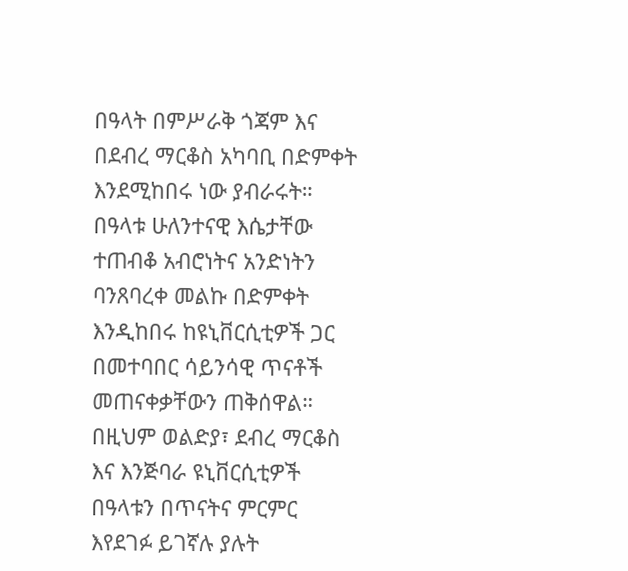በዓላት በምሥራቅ ጎጃም እና በደብረ ማርቆስ አካባቢ በድምቀት እንደሚከበሩ ነው ያብራሩት።
በዓላቱ ሁለንተናዊ እሴታቸው ተጠብቆ አብሮነትና አንድነትን ባንጸባረቀ መልኩ በድምቀት እንዲከበሩ ከዩኒቨርሲቲዎች ጋር በመተባበር ሳይንሳዊ ጥናቶች መጠናቀቃቸውን ጠቅሰዋል።
በዚህም ወልድያ፣ ደብረ ማርቆስ እና እንጅባራ ዩኒቨርሲቲዎች በዓላቱን በጥናትና ምርምር እየደገፉ ይገኛሉ ያሉት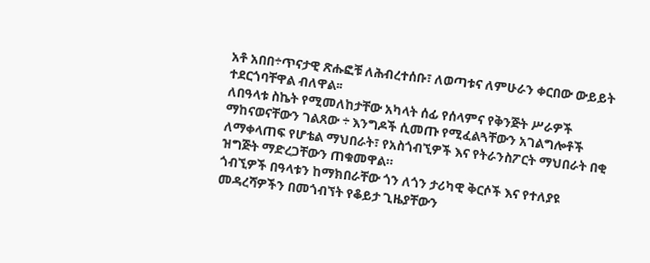አቶ አበበ÷ጥናታዊ ጽሑፎቹ ለሕብረተሰቡ፣ ለወጣቱና ለምሁራን ቀርበው ውይይት ተደርጎባቸዋል ብለዋል፡፡
ለበዓላቱ ስኬት የሚመለከታቸው አካላት ሰፊ የሰላምና የቅንጅት ሥራዎች ማከናወናቸውን ገልጸው ÷ እንግዶች ሲመጡ የሚፈልጓቸውን አገልግሎቶች ለማቀላጠፍ የሆቴል ማህበራት፣ የአስጎብኚዎች እና የትራንስፖርት ማህበራት በቂ ዝግጅት ማድረጋቸውን ጠቁመዋል።
ጎብኚዎች በዓላቱን ከማክበራቸው ጎን ለጎን ታሪካዊ ቅርሶች እና የተለያዩ መዳረሻዎችን በመጎብኘት የቆይታ ጊዜያቸውን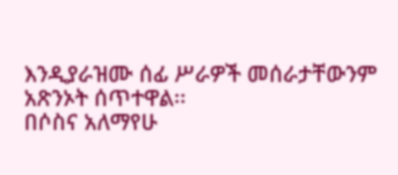እንዲያራዝሙ ሰፊ ሥራዎች መሰራታቸውንም አጽንኦት ሰጥተዋል፡፡
በሶስና አለማየሁ